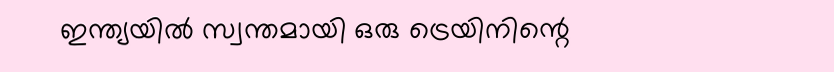ഇന്ത്യയിൽ സ്വന്തമായി ഒരു ട്രെയിനിന്റെ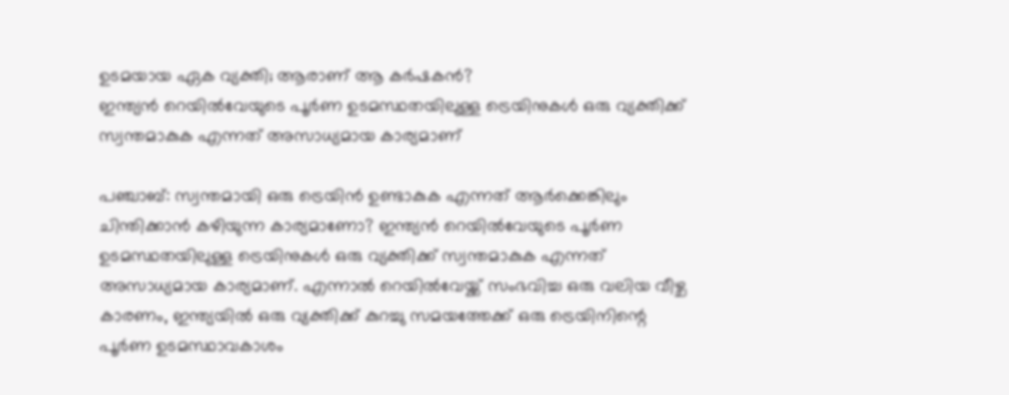ഉടമയായ ഏക വ്യക്തി; ആരാണ് ആ കർഷകൻ?
ഇന്ത്യൻ റെയിൽവേയുടെ പൂർണ ഉടമസ്ഥതയിലുള്ള ട്രെയിനുകൾ ഒരു വ്യക്തിക്ക് സ്വന്തമാകുക എന്നത് അസാധ്യമായ കാര്യമാണ്

പഞ്ചാബ്: സ്വന്തമായി ഒരു ട്രെയിൻ ഉണ്ടാകുക എന്നത് ആർക്കെങ്കിലും ചിന്തിക്കാൻ കഴിയുന്ന കാര്യമാണോ? ഇന്ത്യൻ റെയിൽവേയുടെ പൂർണ ഉടമസ്ഥതയിലുള്ള ട്രെയിനുകൾ ഒരു വ്യക്തിക്ക് സ്വന്തമാകുക എന്നത് അസാധ്യമായ കാര്യമാണ്. എന്നാൽ റെയിൽവേയ്ക്ക് സംഭവിച്ച ഒരു വലിയ വീഴ്ച കാരണം, ഇന്ത്യയിൽ ഒരു വ്യക്തിക്ക് കുറച്ചു സമയത്തേക്ക് ഒരു ട്രെയിനിന്റെ പൂർണ ഉടമസ്ഥാവകാശം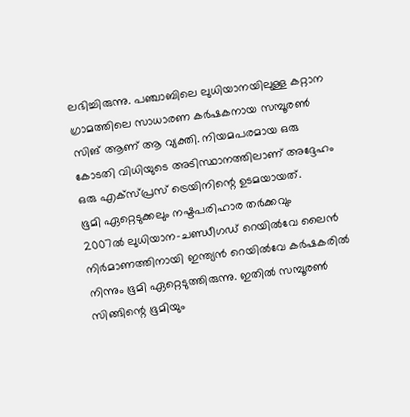ലഭിച്ചിരുന്നു. പഞ്ചാബിലെ ലുധിയാനയിലുള്ള കറ്റാന ഗ്രാമത്തിലെ സാധാരണ കർഷകനായ സമ്പൂരൺ സിങ് ആണ് ആ വ്യക്തി. നിയമപരമായ ഒരു കോടതി വിധിയുടെ അടിസ്ഥാനത്തിലാണ് അദ്ദേഹം ഒരു എക്സ്പ്രസ് ട്രെയിനിന്റെ ഉടമയായത്.
ഭൂമി ഏറ്റെടുക്കലും നഷ്ടപരിഹാര തർക്കവും
2007ൽ ലുധിയാന-ചണ്ഡീഗഡ് റെയിൽവേ ലൈൻ നിർമാണത്തിനായി ഇന്ത്യൻ റെയിൽവേ കർഷകരിൽ നിന്നും ഭൂമി ഏറ്റെടുത്തിരുന്നു. ഇതിൽ സമ്പൂരൺ സിങ്ങിന്റെ ഭൂമിയും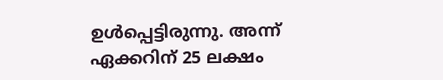ഉൾപ്പെട്ടിരുന്നു. അന്ന് ഏക്കറിന് 25 ലക്ഷം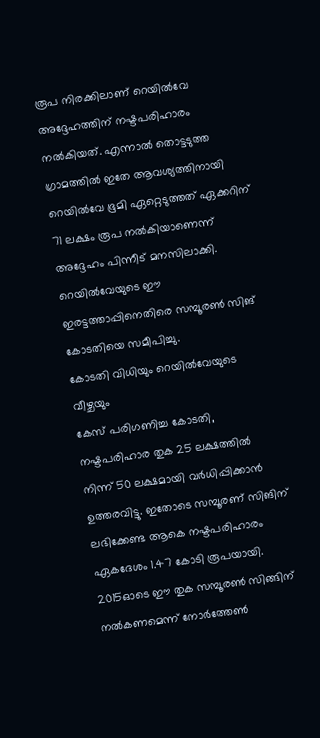രൂപ നിരക്കിലാണ് റെയിൽവേ അദ്ദേഹത്തിന് നഷ്ടപരിഹാരം നൽകിയത്. എന്നാൽ തൊട്ടടുത്ത ഗ്രാമത്തിൽ ഇതേ ആവശ്യത്തിനായി റെയിൽവേ ഭൂമി ഏറ്റെടുത്തത് ഏക്കറിന് 71 ലക്ഷം രൂപ നൽകിയാണെന്ന് അദ്ദേഹം പിന്നീട് മനസിലാക്കി. റെയിൽവേയുടെ ഈ ഇരട്ടത്താപ്പിനെതിരെ സമ്പൂരൺ സിങ് കോടതിയെ സമീപിച്ചു.
കോടതി വിധിയും റെയിൽവേയുടെ വീഴ്ചയും
കേസ് പരിഗണിച്ച കോടതി, നഷ്ടപരിഹാര തുക 25 ലക്ഷത്തിൽ നിന്ന് 50 ലക്ഷമായി വർധിപ്പിക്കാൻ ഉത്തരവിട്ടു. ഇതോടെ സമ്പൂരണ് സിങിന് ലഭിക്കേണ്ട ആകെ നഷ്ടപരിഹാരം ഏകദേശം 1.47 കോടി രൂപയായി. 2015ഓടെ ഈ തുക സമ്പൂരൺ സിങ്ങിന് നൽകണമെന്ന് നോർത്തേൺ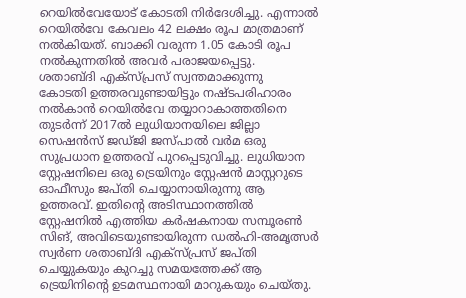റെയിൽവേയോട് കോടതി നിർദേശിച്ചു. എന്നാൽ റെയിൽവേ കേവലം 42 ലക്ഷം രൂപ മാത്രമാണ് നൽകിയത്. ബാക്കി വരുന്ന 1.05 കോടി രൂപ നൽകുന്നതിൽ അവർ പരാജയപ്പെട്ടു.
ശതാബ്ദി എക്സ്പ്രസ് സ്വന്തമാക്കുന്നു
കോടതി ഉത്തരവുണ്ടായിട്ടും നഷ്ടപരിഹാരം നൽകാൻ റെയിൽവേ തയ്യാറാകാത്തതിനെ തുടർന്ന് 2017ൽ ലുധിയാനയിലെ ജില്ലാ സെഷൻസ് ജഡ്ജി ജസ്പാൽ വർമ ഒരു സുപ്രധാന ഉത്തരവ് പുറപ്പെടുവിച്ചു. ലുധിയാന സ്റ്റേഷനിലെ ഒരു ട്രെയിനും സ്റ്റേഷൻ മാസ്റ്ററുടെ ഓഫീസും ജപ്തി ചെയ്യാനായിരുന്നു ആ ഉത്തരവ്. ഇതിന്റെ അടിസ്ഥാനത്തിൽ സ്റ്റേഷനിൽ എത്തിയ കർഷകനായ സമ്പൂരൺ സിങ്, അവിടെയുണ്ടായിരുന്ന ഡൽഹി-അമൃത്സർ സ്വർണ ശതാബ്ദി എക്സ്പ്രസ് ജപ്തി ചെയ്യുകയും കുറച്ചു സമയത്തേക്ക് ആ ട്രെയിനിന്റെ ഉടമസ്ഥനായി മാറുകയും ചെയ്തു.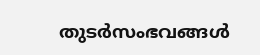തുടർസംഭവങ്ങൾ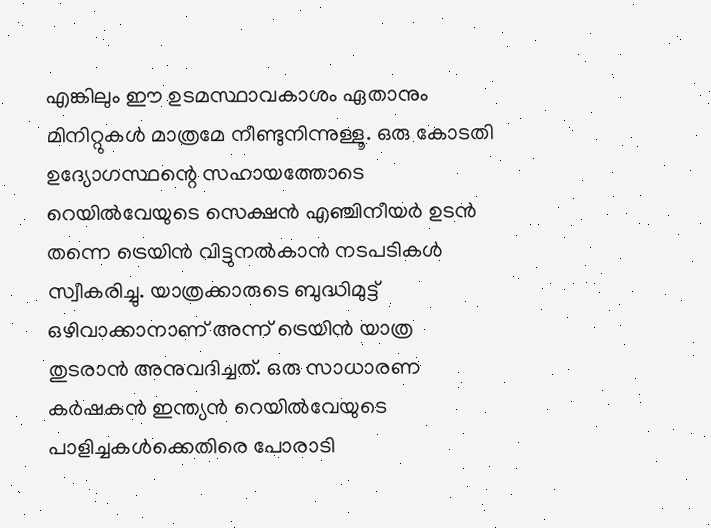എങ്കിലും ഈ ഉടമസ്ഥാവകാശം ഏതാനും മിനിറ്റുകൾ മാത്രമേ നീണ്ടുനിന്നുള്ളൂ. ഒരു കോടതി ഉദ്യോഗസ്ഥന്റെ സഹായത്തോടെ റെയിൽവേയുടെ സെക്ഷൻ എഞ്ചിനീയർ ഉടൻ തന്നെ ട്രെയിൻ വിട്ടുനൽകാൻ നടപടികൾ സ്വീകരിച്ചു. യാത്രക്കാരുടെ ബുദ്ധിമുട്ട് ഒഴിവാക്കാനാണ് അന്ന് ട്രെയിൻ യാത്ര തുടരാൻ അനുവദിച്ചത്. ഒരു സാധാരണ കർഷകൻ ഇന്ത്യൻ റെയിൽവേയുടെ പാളിച്ചകൾക്കെതിരെ പോരാടി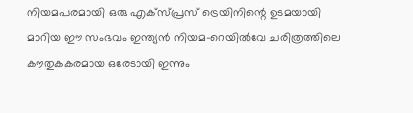നിയമപരമായി ഒരു എക്സ്പ്രസ് ട്രെയിനിന്റെ ഉടമയായി മാറിയ ഈ സംഭവം ഇന്ത്യൻ നിയമ-റെയിൽവേ ചരിത്രത്തിലെ കൗതുകകരമായ ഒരേടായി ഇന്നും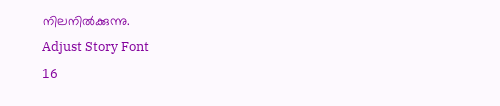നിലനിൽക്കുന്നു.
Adjust Story Font
16